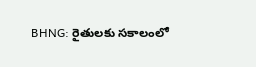BHNG: రైతులకు సకాలంలో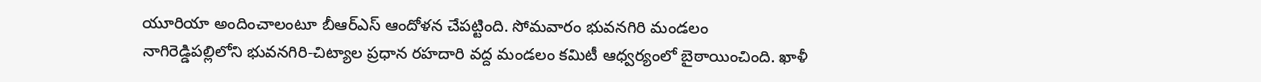యూరియా అందించాలంటూ బీఆర్ఎస్ ఆందోళన చేపట్టింది. సోమవారం భువనగిరి మండలం నాగిరెడ్డిపల్లిలోని భువనగిరి-చిట్యాల ప్రధాన రహదారి వద్ద మండలం కమిటీ ఆధ్వర్యంలో బైఠాయించింది. ఖాళీ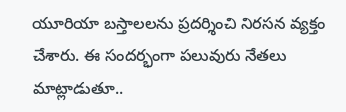యూరియా బస్తాలలను ప్రదర్శించి నిరసన వ్యక్తం చేశారు. ఈ సందర్భంగా పలువురు నేతలు మాట్లాడుతూ..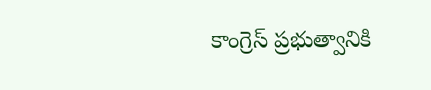కాంగ్రెస్ ప్రభుత్వానికి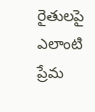రైతులపై ఎలాంటి ప్రేమ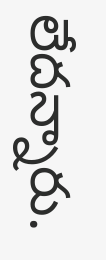లేదన్నారు.